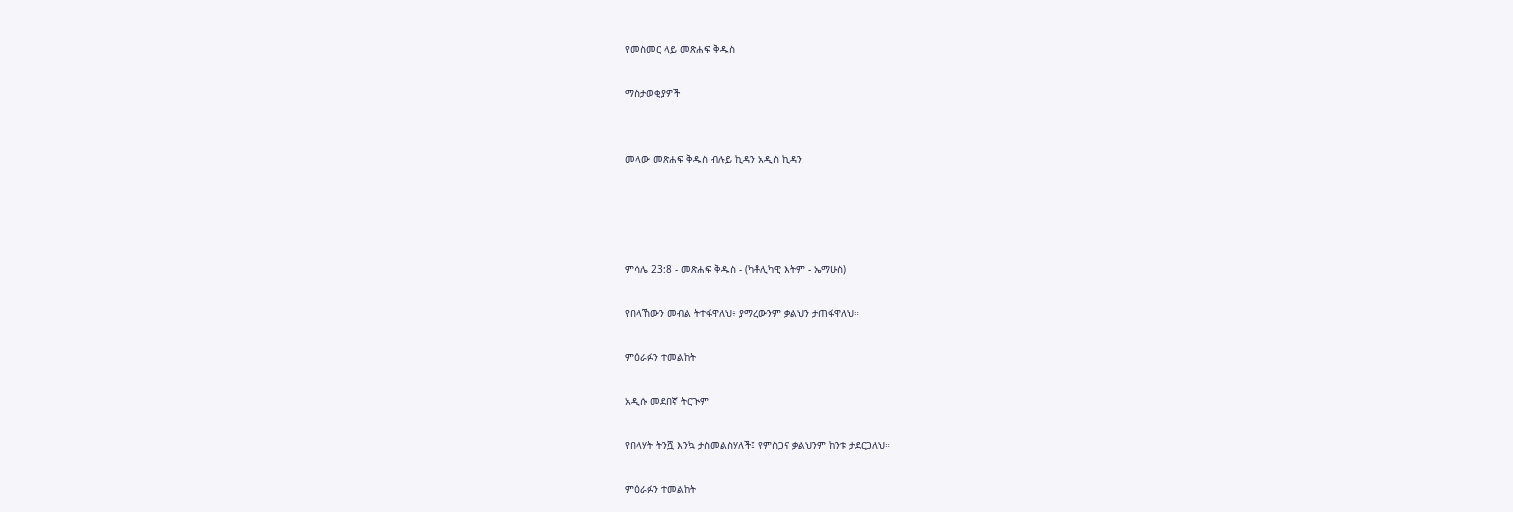የመስመር ላይ መጽሐፍ ቅዱስ

ማስታወቂያዎች


መላው መጽሐፍ ቅዱስ ብሉይ ኪዳን አዲስ ኪዳን




ምሳሌ 23:8 - መጽሐፍ ቅዱስ - (ካቶሊካዊ እትም - ኤማሁስ)

የበላኸውን መብል ትተፋዋለህ፥ ያማረውንም ቃልህን ታጠፋዋለህ።

ምዕራፉን ተመልከት

አዲሱ መደበኛ ትርጒም

የበላሃት ትንሿ እንኳ ታስመልስሃለች፤ የምስጋና ቃልህንም ከንቱ ታደርጋለህ።

ምዕራፉን ተመልከት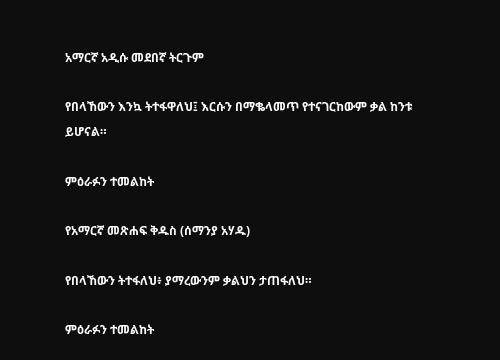አማርኛ አዲሱ መደበኛ ትርጉም

የበላኸውን እንኳ ትተፋዋለህ፤ እርሱን በማቈላመጥ የተናገርከውም ቃል ከንቱ ይሆናል።

ምዕራፉን ተመልከት

የአማርኛ መጽሐፍ ቅዱስ (ሰማንያ አሃዱ)

የበላኸውን ትተፋለህ፥ ያማረውንም ቃልህን ታጠፋለህ።

ምዕራፉን ተመልከት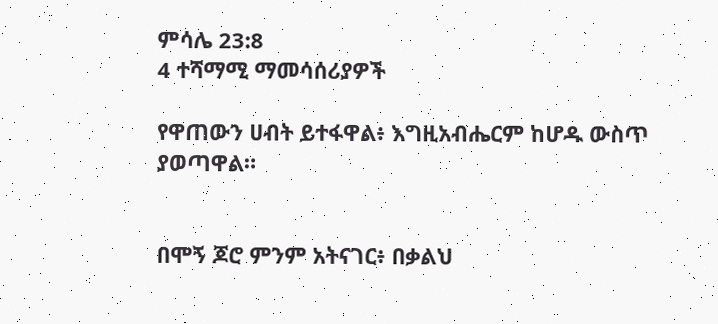ምሳሌ 23:8
4 ተሻማሚ ማመሳሰሪያዎች

የዋጠውን ሀብት ይተፋዋል፥ እግዚአብሔርም ከሆዱ ውስጥ ያወጣዋል።


በሞኝ ጆሮ ምንም አትናገር፥ በቃልህ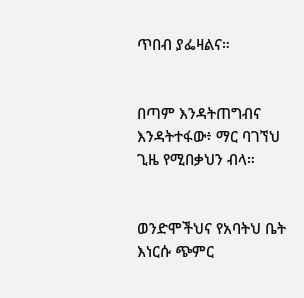ጥበብ ያፌዛልና።


በጣም እንዳትጠግብና እንዳትተፋው፥ ማር ባገኘህ ጊዜ የሚበቃህን ብላ።


ወንድሞችህና የአባትህ ቤት እነርሱ ጭምር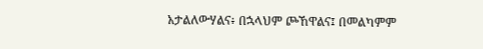አታልለውሃልና፥ በኋላህም ጮኸዋልና፤ በመልካምም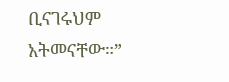ቢናገሩህም አትመናቸው።”